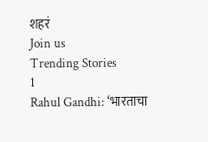शहरं
Join us
Trending Stories
1
Rahul Gandhi: ‘भारताचा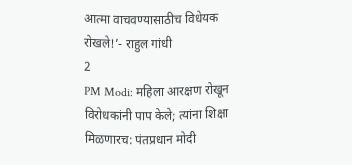आत्मा वाचवण्यासाठीच विधेयक रोखले!’- राहुल गांधी
2
PM Modi: महिला आरक्षण रोखून विरोधकांनी पाप केले; त्यांना शिक्षा मिळणारच: पंतप्रधान मोदी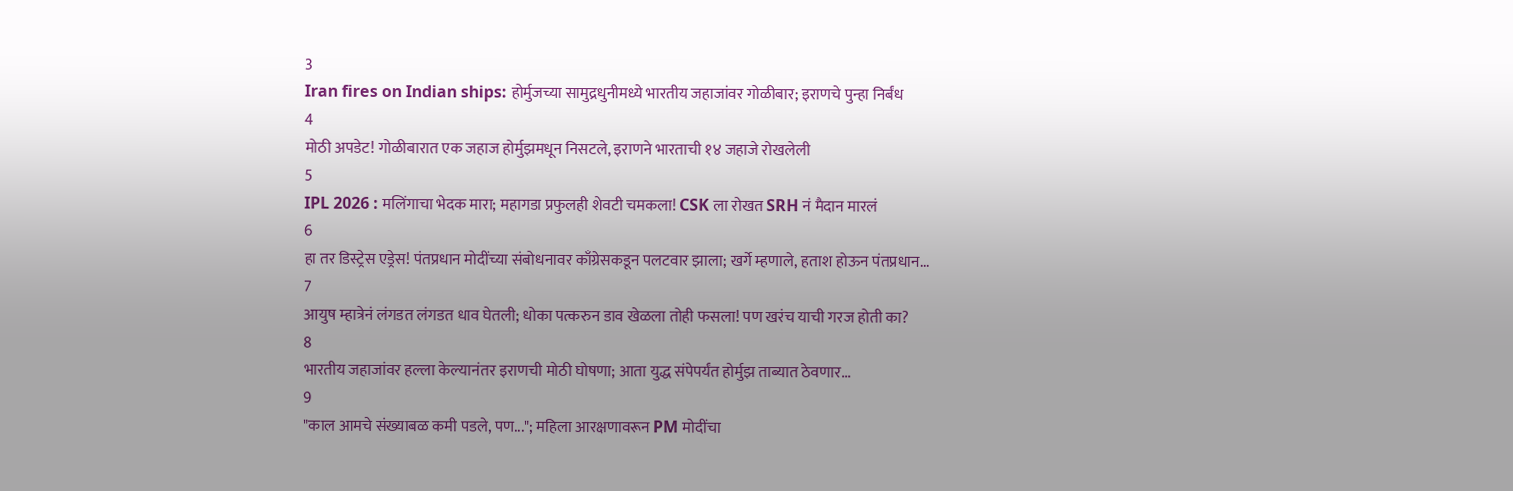3
Iran fires on Indian ships: होर्मुजच्या सामुद्रधुनीमध्ये भारतीय जहाजांवर गोळीबार; इराणचे पुन्हा निर्बंध
4
मोठी अपडेट! गोळीबारात एक जहाज होर्मुझमधून निसटले, इराणने भारताची १४ जहाजे रोखलेली
5
IPL 2026 : मलिंगाचा भेदक मारा; महागडा प्रफुलही शेवटी चमकला! CSK ला रोखत SRH नं मैदान मारलं
6
हा तर डिस्ट्रेस एड्रेस! पंतप्रधान मोदींच्या संबोधनावर काँग्रेसकडून पलटवार झाला; खर्गे म्हणाले, हताश होऊन पंतप्रधान...
7
आयुष म्हात्रेनं लंगडत लंगडत धाव घेतली; धोका पत्करुन डाव खेळला तोही फसला! पण खरंच याची गरज होती का?
8
भारतीय जहाजांवर हल्ला केल्यानंतर इराणची मोठी घोषणा; आता युद्ध संपेपर्यंत होर्मुझ ताब्यात ठेवणार...
9
"काल आमचे संख्याबळ कमी पडले, पण..."; महिला आरक्षणावरून PM मोदींचा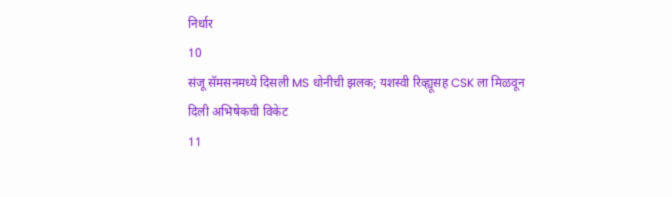निर्धार
10
संजू सॅमसनमध्ये दिसली MS धोनीची झलक; यशस्वी रिव्ह्यूसह CSK ला मिळवून दिली अभिषेकची विकेट
11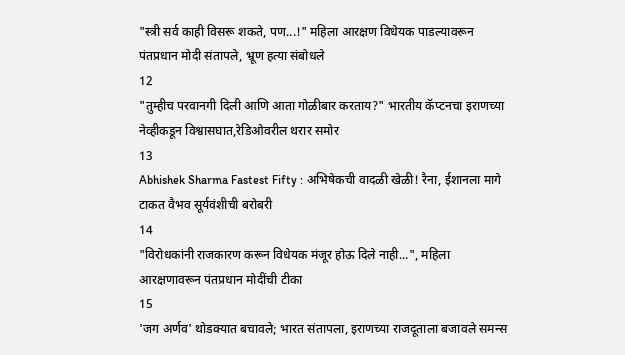"स्त्री सर्व काही विसरू शकते, पण...!" महिला आरक्षण विधेयक पाडल्यावरून पंतप्रधान मोदी संतापले, भ्रूण हत्या संबोधले
12
"तुम्हीच परवानगी दिली आणि आता गोळीबार करताय?" भारतीय कॅप्टनचा इराणच्या नेव्हीकडून विश्वासघात,रेडिओवरील थरार समोर
13
Abhishek Sharma Fastest Fifty : अभिषेकची वादळी खेळी! रैना, ईशानला मागे टाकत वैभव सूर्यवंशीची बरोबरी
14
"विरोधकांनी राजकारण करून विधेयक मंजूर होऊ दिले नाही...", महिला आरक्षणावरून पंतप्रधान मोदींची टीका
15
'जग अर्णव' थोडक्यात बचावले; भारत संतापला, इराणच्या राजदूताला बजावले समन्स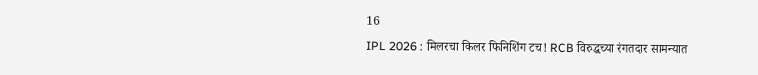16
IPL 2026 : मिलरचा किलर फिनिशिंग टच! RCB विरुद्धच्या रंगतदार सामन्यात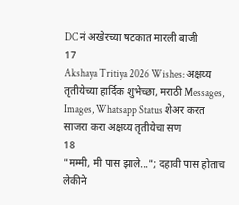DC नं अखेरच्या षटकात मारली बाजी
17
Akshaya Tritiya 2026 Wishes: अक्षय्य तृतीयेच्या हार्दिक शुभेच्छा, मराठी Messages, Images, Whatsapp Status शेअर करत साजरा करा अक्षय्य तृतीयेचा सण
18
"मम्मी, मी पास झाले..."; दहावी पास होताच लेकीने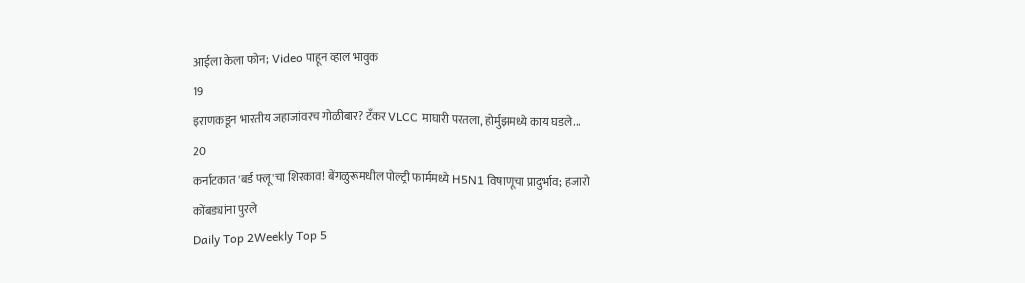आईला केला फोन; Video पाहून व्हाल भावुक
19
इराणकडून भारतीय जहाजांवरच गोळीबार? टँकर VLCC माघारी परतला, होर्मुझमध्ये काय घडले...
20
कर्नाटकात 'बर्ड फ्लू'चा शिरकाव! बेंगळुरूमधील पोल्ट्री फार्ममध्ये H5N1 विषाणूचा प्रादुर्भाव; हजारो कोंबड्यांना पुरले
Daily Top 2Weekly Top 5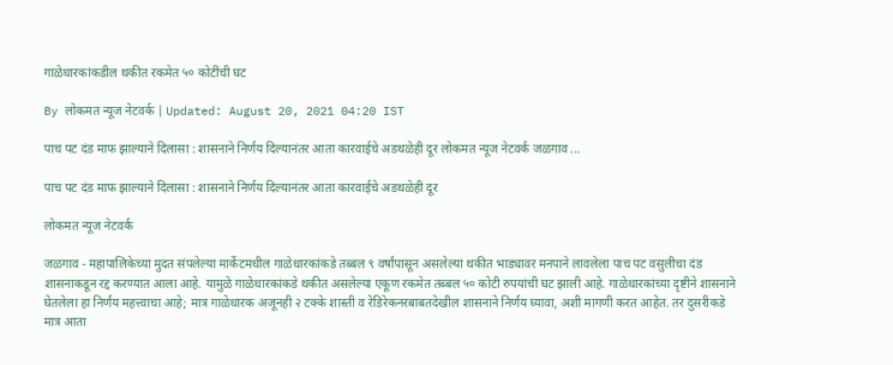गाळेधारकांकडील थकीत रकमेत ५० कोटींची घट

By लोकमत न्यूज नेटवर्क | Updated: August 20, 2021 04:20 IST

पाच पट दंड माफ झाल्याने दिलासा : शासनाने निर्णय दिल्यानंतर आता कारवाईचे अडथळेही दूर लोकमत न्यूज नेटवर्क जळगाव ...

पाच पट दंड माफ झाल्याने दिलासा : शासनाने निर्णय दिल्यानंतर आता कारवाईचे अडथळेही दूर

लोकमत न्यूज नेटवर्क

जळगाव - महापालिकेच्या मुदत संपलेल्या मार्केटमधील गाळेधारकांकडे तब्बल ९ वर्षांपासून असलेल्या थकीत भाड्यावर मनपाने लावलेला पाच पट वसुलीचा दंड शासनाकडून रद्द करण्यात आला आहे. यामुळे गाळेधारकांकडे थकीत असलेल्या एकूण रकमेत तब्बल ५० कोटी रुपयांची घट झाली आहे. गाळेधारकांच्या दृष्टीने शासनाने घेतलेला हा निर्णय महत्त्वाचा आहे; मात्र गाळेधारक अजूनही २ टक्के शास्ती व रेडिरेकनरबाबतदेखील शासनाने निर्णय घ्यावा, अशी मागणी करत आहेत. तर दुसरीकडे मात्र आता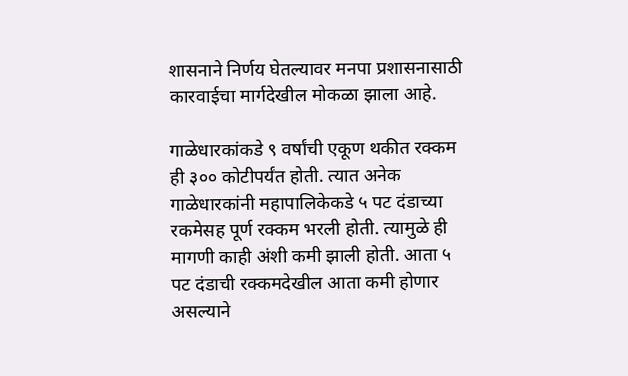शासनाने निर्णय घेतल्यावर मनपा प्रशासनासाठी कारवाईचा मार्गदेखील मोकळा झाला आहे.

गाळेधारकांकडे ९ वर्षांची एकूण थकीत रक्कम ही ३०० कोटीपर्यंत होती. त्यात अनेक गाळेधारकांनी महापालिकेकडे ५ पट दंडाच्या रकमेसह पूर्ण रक्कम भरली होती. त्यामुळे ही मागणी काही अंशी कमी झाली होती. आता ५ पट दंडाची रक्कमदेखील आता कमी होणार असल्याने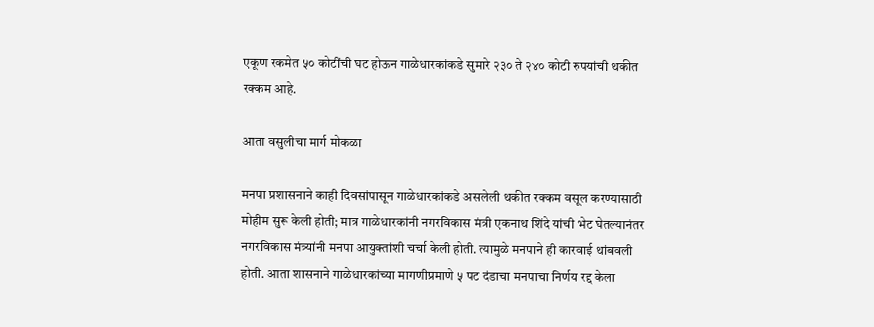एकूण रकमेत ५० कोटींची घट होऊन गाळेधारकांकडे सुमारे २३० ते २४० कोटी रुपयांची थकीत रक्कम आहे.

आता वसुलीचा मार्ग मोकळा

मनपा प्रशासनाने काही दिवसांपासून गाळेधारकांकडे असलेली थकीत रक्कम वसूल करण्यासाठी मोहीम सुरू केली होती; मात्र गाळेधारकांनी नगरविकास मंत्री एकनाथ शिंदे यांची भेट घेतल्यानंतर नगरविकास मंत्र्यांनी मनपा आयुक्तांशी चर्चा केली होती. त्यामुळे मनपाने ही कारवाई थांबवली होती. आता शासनाने गाळेधारकांच्या मागणीप्रमाणे ५ पट दंडाचा मनपाचा निर्णय रद्द केला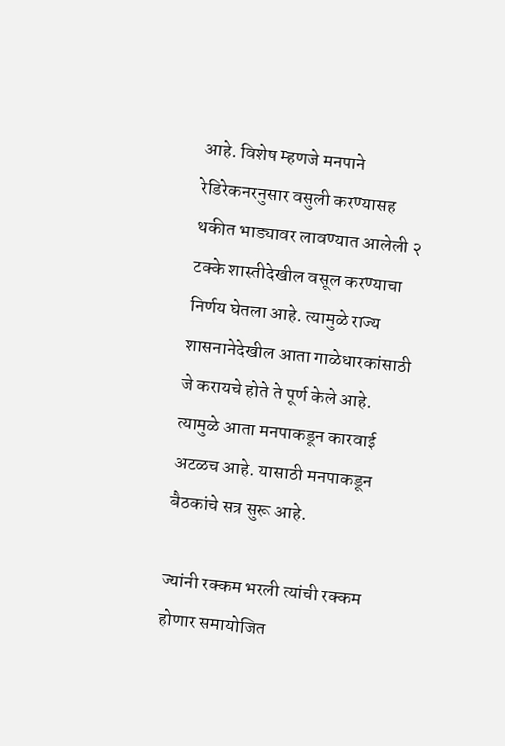आहे. विशेष म्हणजे मनपाने रेडिरेकनरनुसार वसुली करण्यासह थकीत भाड्यावर लावण्यात आलेली २ टक्के शास्तीदेखील वसूल करण्याचा निर्णय घेतला आहे. त्यामुळे राज्य शासनानेदेखील आता गाळेधारकांसाठी जे करायचे होते ते पूर्ण केले आहे. त्यामुळे आता मनपाकडून कारवाई अटळच आहे. यासाठी मनपाकडून बैठकांचे सत्र सुरू आहे.

ज्यांनी रक्कम भरली त्यांची रक्कम होणार समायोजित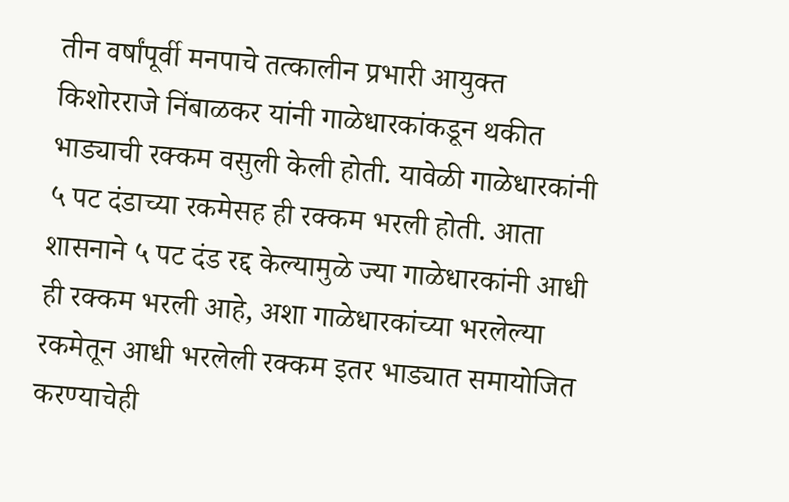तीन वर्षांपूर्वी मनपाचे तत्कालीन प्रभारी आयुक्त किशोरराजे निंबाळकर यांनी गाळेधारकांकडून थकीत भाड्याची रक्कम वसुली केली होती. यावेळी गाळेधारकांनी ५ पट दंडाच्या रकमेसह ही रक्कम भरली होती. आता शासनाने ५ पट दंड रद्द केल्यामुळे ज्या गाळेधारकांनी आधी ही रक्कम भरली आहे, अशा गाळेधारकांच्या भरलेल्या रकमेतून आधी भरलेली रक्कम इतर भाड्यात समायोजित करण्याचेही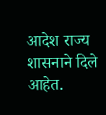आदेश राज्य शासनाने दिले आहेत.